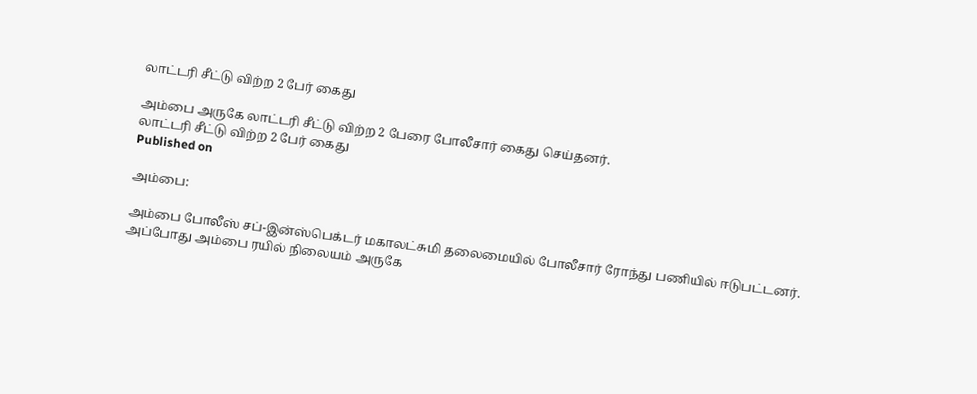லாட்டரி சீட்டு விற்ற 2 பேர் கைது

அம்பை அருகே லாட்டரி சீட்டு விற்ற 2 பேரை போலீசார் கைது செய்தனர்.
லாட்டரி சீட்டு விற்ற 2 பேர் கைது
Published on

அம்பை:

அம்பை போலீஸ் சப்-இன்ஸ்பெக்டர் மகாலட்சுமி தலைமையில் போலீசார் ரோந்து பணியில் ஈடுபட்டனர். அப்போது அம்பை ரயில் நிலையம் அருகே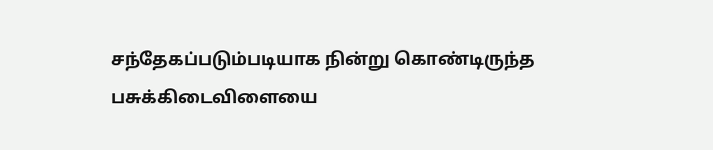சந்தேகப்படும்படியாக நின்று கொண்டிருந்த பசுக்கிடைவிளையை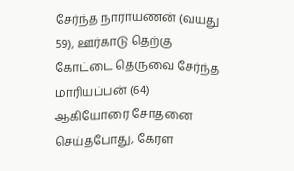சேர்ந்த நாராயணன் (வயது 59), ஊர்காடு தெற்கு கோட்டை தெருவை சேர்ந்த மாரியப்பன் (64) ஆகியோரை சோதனை செய்தபோது, கேரள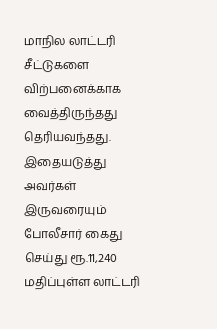மாநில லாட்டரி சீட்டுகளை விற்பனைக்காக வைத்திருந்தது தெரியவந்தது. இதையடுத்து அவர்கள் இருவரையும் போலீசார் கைது செய்து ரூ.11,240 மதிப்புள்ள லாட்டரி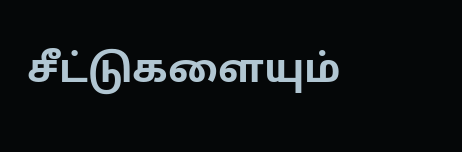சீட்டுகளையும்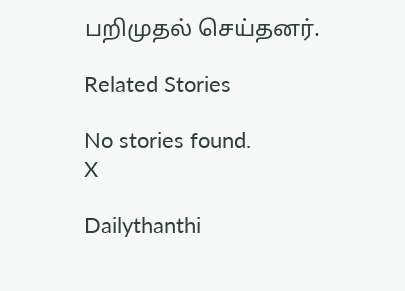பறிமுதல் செய்தனர்.

Related Stories

No stories found.
X

Dailythanthi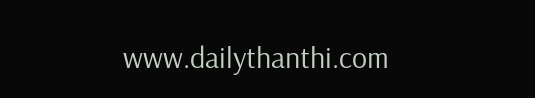www.dailythanthi.com